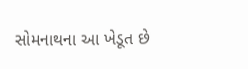સોમનાથના આ ખેડૂત છે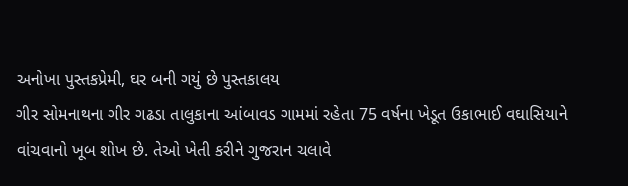અનોખા પુસ્તકપ્રેમી, ઘર બની ગયું છે પુસ્તકાલય
ગીર સોમનાથના ગીર ગઢડા તાલુકાના આંબાવડ ગામમાં રહેતા 75 વર્ષના ખેડૂત ઉકાભાઈ વઘાસિયાને વાંચવાનો ખૂબ શોખ છે. તેઓ ખેતી કરીને ગુજરાન ચલાવે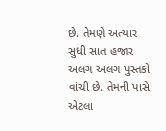છે. તેમણે અત્યાર સુધી સાત હજાર અલગ અલગ પુસ્તકો વાંચી છે. તેમની પાસે એટલા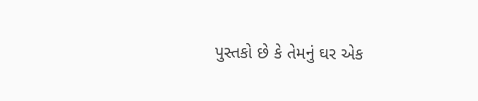પુસ્તકો છે કે તેમનું ઘર એક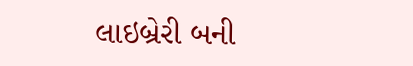લાઇબ્રેરી બની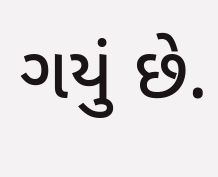ગયું છે.